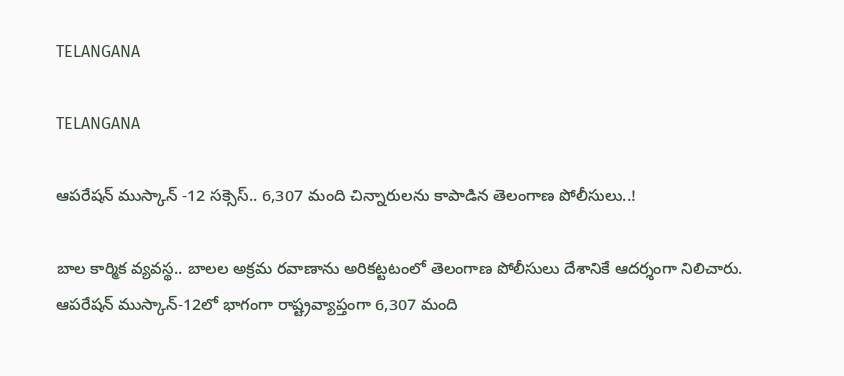TELANGANA

TELANGANA

ఆపరేషన్ ముస్కాన్ -12 సక్సెస్.. 6,307 మంది చిన్నారులను కాపాడిన తెలంగాణ పోలీసులు..!

బాల కార్మిక వ్యవస్థ.. బాలల అక్రమ రవాణాను అరికట్టటంలో తెలంగాణ పోలీసులు దేశానికే ఆదర్శంగా నిలిచారు. ఆపరేషన్ ముస్కాన్-12లో భాగంగా రాష్ట్రవ్యాప్తంగా 6,307 మంది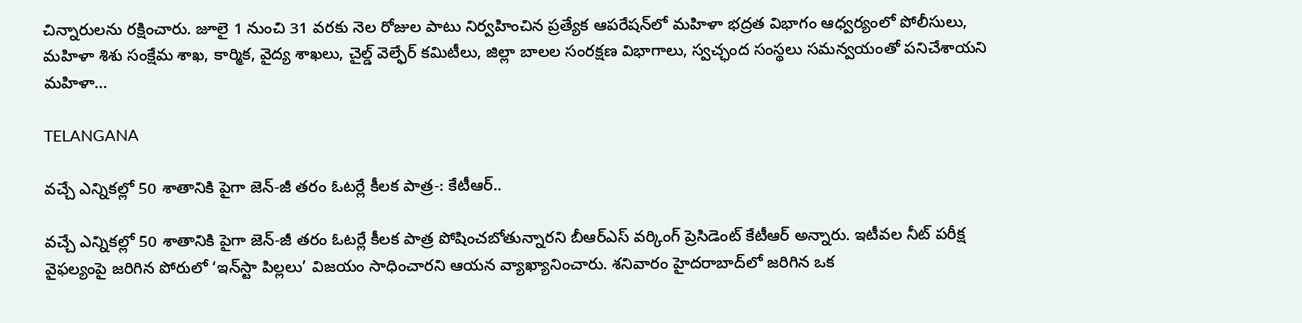చిన్నారులను రక్షించారు. జూలై 1 నుంచి 31 వరకు నెల రోజుల పాటు నిర్వహించిన ప్రత్యేక ఆపరేషన్‌లో మహిళా భద్రత విభాగం ఆధ్వర్యంలో పోలీసులు, మహిళా శిశు సంక్షేమ శాఖ, కార్మిక, వైద్య శాఖలు, చైల్డ్ వెల్ఫేర్ కమిటీలు, జిల్లా బాలల సంరక్షణ విభాగాలు, స్వచ్ఛంద సంస్థలు సమన్వయంతో పనిచేశాయని మహిళా…

TELANGANA

వచ్చే ఎన్నికల్లో 50 శాతానికి పైగా జెన్‌-జీ తరం ఓటర్లే కీలక పాత్ర-: కేటీఆర్..

వచ్చే ఎన్నికల్లో 50 శాతానికి పైగా జెన్‌-జీ తరం ఓటర్లే కీలక పాత్ర పోషించబోతున్నారని బీఆర్ఎస్ వర్కింగ్ ప్రెసిడెంట్ కేటీఆర్ అన్నారు. ఇటీవల నీట్ పరీక్ష వైఫల్యంపై జరిగిన పోరులో ‘ఇన్‌స్టా పిల్లలు’ విజయం సాధించారని ఆయన వ్యాఖ్యానించారు. శనివారం హైదరాబాద్‌లో జరిగిన ఒక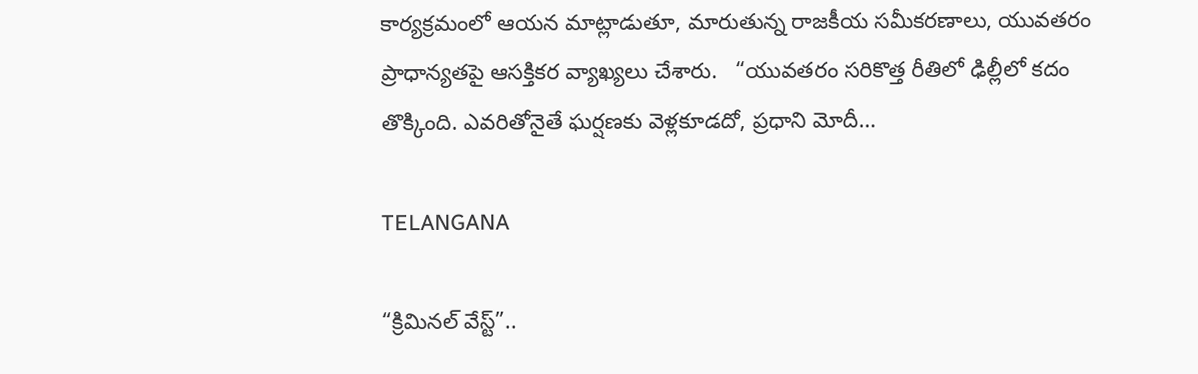కార్యక్రమంలో ఆయన మాట్లాడుతూ, మారుతున్న రాజకీయ సమీకరణాలు, యువతరం ప్రాధాన్యతపై ఆసక్తికర వ్యాఖ్యలు చేశారు.   “యువతరం సరికొత్త రీతిలో ఢిల్లీలో కదం తొక్కింది. ఎవరితోనైతే ఘర్షణకు వెళ్లకూడదో, ప్రధాని మోదీ…

TELANGANA

“క్రిమినల్ వేస్ట్”..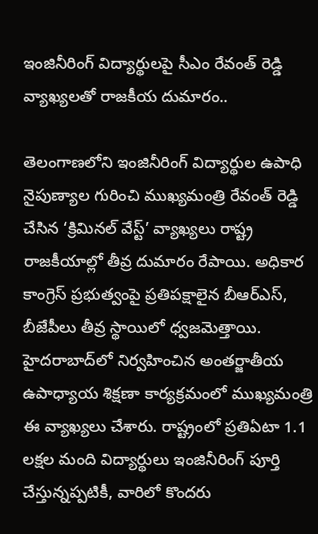ఇంజినీరింగ్ విద్యార్థులపై సీఎం రేవంత్ రెడ్డి వ్యాఖ్యలతో రాజకీయ దుమారం..

తెలంగాణలోని ఇంజినీరింగ్ విద్యార్థుల ఉపాధి నైపుణ్యాల గురించి ముఖ్యమంత్రి రేవంత్ రెడ్డి చేసిన ‘క్రిమినల్ వేస్ట్’ వ్యాఖ్యలు రాష్ట్ర రాజకీయాల్లో తీవ్ర దుమారం రేపాయి. అధికార కాంగ్రెస్‌ ప్రభుత్వంపై ప్రతిపక్షాలైన బీఆర్ఎస్, బీజేపీలు తీవ్ర స్థాయిలో ధ్వజమెత్తాయి.   హైదరాబాద్‌లో నిర్వహించిన అంతర్జాతీయ ఉపాధ్యాయ శిక్షణా కార్యక్రమంలో ముఖ్యమంత్రి ఈ వ్యాఖ్యలు చేశారు. రాష్ట్రంలో ప్రతిఏటా 1.1 లక్షల మంది విద్యార్థులు ఇంజినీరింగ్ పూర్తి చేస్తున్నప్పటికీ, వారిలో కొందరు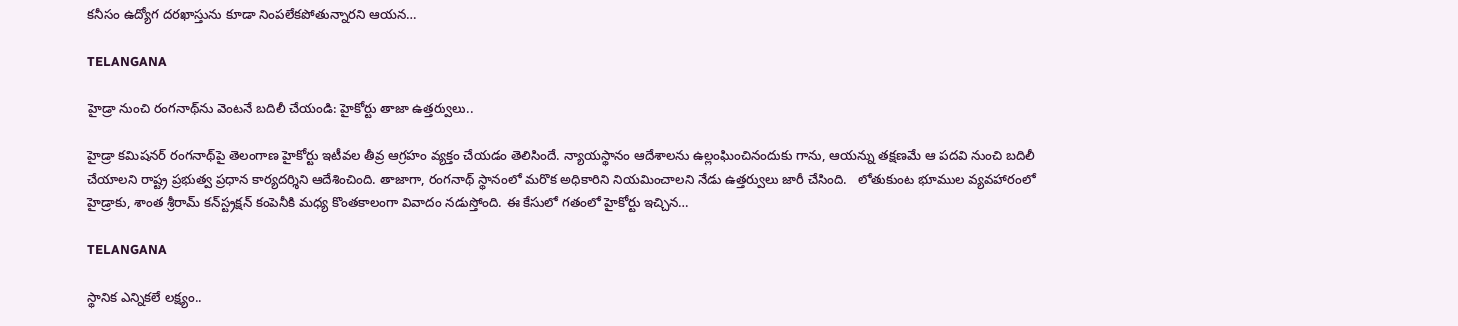కనీసం ఉద్యోగ దరఖాస్తును కూడా నింపలేకపోతున్నారని ఆయన…

TELANGANA

హైడ్రా నుంచి రంగనాథ్‌ను వెంటనే బదిలీ చేయండి: హైకోర్టు తాజా ఉత్తర్వులు..

హైడ్రా కమిషనర్ రంగనాథ్‌పై తెలంగాణ హైకోర్టు ఇటీవల తీవ్ర ఆగ్రహం వ్యక్తం చేయడం తెలిసిందే. న్యాయస్థానం ఆదేశాలను ఉల్లంఘించినందుకు గాను, ఆయన్ను తక్షణమే ఆ పదవి నుంచి బదిలీ చేయాలని రాష్ట్ర ప్రభుత్వ ప్రధాన కార్యదర్శిని ఆదేశించింది. తాజాగా, రంగనాథ్ స్థానంలో మరొక అధికారిని నియమించాలని నేడు ఉత్తర్వులు జారీ చేసింది.   లోతుకుంట భూముల వ్యవహారంలో హైడ్రాకు, శాంత శ్రీరామ్ కన్‌స్ట్రక్షన్ కంపెనీకి మధ్య కొంతకాలంగా వివాదం నడుస్తోంది. ఈ కేసులో గతంలో హైకోర్టు ఇచ్చిన…

TELANGANA

స్థానిక ఎన్నికలే లక్ష్యం..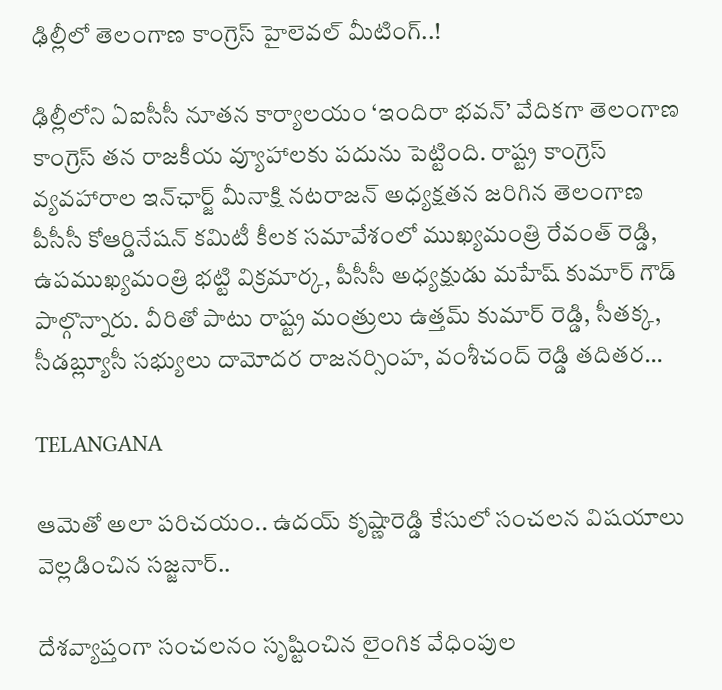ఢిల్లీలో తెలంగాణ కాంగ్రెస్ హైలెవల్ మీటింగ్..!

ఢిల్లీలోని ఏఐసీసీ నూతన కార్యాలయం ‘ఇందిరా భవన్’ వేదికగా తెలంగాణ కాంగ్రెస్ తన రాజకీయ వ్యూహాలకు పదును పెట్టింది. రాష్ట్ర కాంగ్రెస్ వ్యవహారాల ఇన్‌ఛార్జ్ మీనాక్షి నటరాజన్ అధ్యక్షతన జరిగిన తెలంగాణ పీసీసీ కోఆర్డినేషన్ కమిటీ కీలక సమావేశంలో ముఖ్యమంత్రి రేవంత్ రెడ్డి, ఉపముఖ్యమంత్రి భట్టి విక్రమార్క, పీసీసీ అధ్యక్షుడు మహేష్ కుమార్ గౌడ్ పాల్గొన్నారు. వీరితో పాటు రాష్ట్ర మంత్రులు ఉత్తమ్ కుమార్ రెడ్డి, సీతక్క, సీడబ్ల్యూసీ సభ్యులు దామోదర రాజనర్సింహ, వంశీచంద్ రెడ్డి తదితర…

TELANGANA

ఆమెతో అలా పరిచయం.. ఉదయ్ కృష్ణారెడ్డి కేసులో సంచలన విషయాలు వెల్లడించిన సజ్జనార్..

దేశవ్యాప్తంగా సంచలనం సృష్టించిన లైంగిక వేధింపుల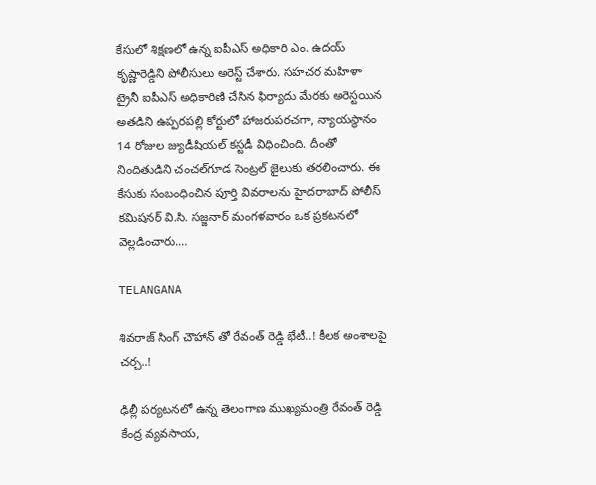కేసులో శిక్షణలో ఉన్న ఐపీఎస్ అధికారి ఎం. ఉదయ్ కృష్ణారెడ్డిని పోలీసులు అరెస్ట్ చేశారు. సహచర మహిళా ట్రైనీ ఐపీఎస్ అధికారిణి చేసిన ఫిర్యాదు మేరకు అరెస్టయిన అతడిని ఉప్పరపల్లి కోర్టులో హాజరుపరచగా, న్యాయస్థానం 14 రోజుల జ్యుడీషియల్ కస్టడీ విధించింది. దీంతో నిందితుడిని చంచల్‌గూడ సెంట్రల్ జైలుకు తరలించారు. ఈ కేసుకు సంబంధించిన పూర్తి వివరాలను హైదరాబాద్ పోలీస్ కమిషనర్ వి.సి. సజ్జనార్ మంగళవారం ఒక ప్రకటనలో వెల్లడించారు.…

TELANGANA

శివరాజ్ సింగ్ చౌహాన్ తో రేవంత్ రెడ్డి భేటీ..! కీలక అంశాలపై చర్చ..!

ఢిల్లీ పర్యటనలో ఉన్న తెలంగాణ ముఖ్యమంత్రి రేవంత్ రెడ్డి కేంద్ర వ్యవసాయ,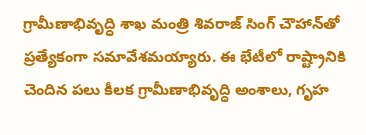గ్రామీణాభివృద్ధి శాఖ మంత్రి శివరాజ్ సింగ్ చౌహాన్‌తో ప్రత్యేకంగా సమావేశమయ్యారు. ఈ భేటీలో రాష్ట్రానికి చెందిన పలు కీలక గ్రామీణాభివృద్ధి అంశాలు, గృహ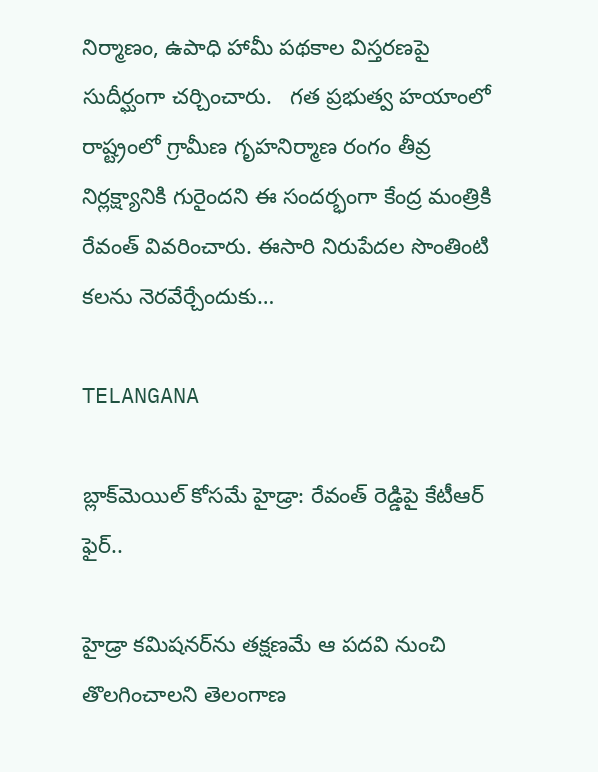నిర్మాణం, ఉపాధి హామీ పథకాల విస్తరణపై సుదీర్ఘంగా చర్చించారు.   గత ప్రభుత్వ హయాంలో రాష్ట్రంలో గ్రామీణ గృహనిర్మాణ రంగం తీవ్ర నిర్లక్ష్యానికి గురైందని ఈ సందర్భంగా కేంద్ర మంత్రికి రేవంత్ వివరించారు. ఈసారి నిరుపేదల సొంతింటి కలను నెరవేర్చేందుకు…

TELANGANA

బ్లాక్‌మెయిల్ కోసమే హైడ్రా: రేవంత్ రెడ్డిపై కేటీఆర్ ఫైర్..

హైడ్రా కమిషనర్‌ను తక్షణమే ఆ పదవి నుంచి తొలగించాలని తెలంగాణ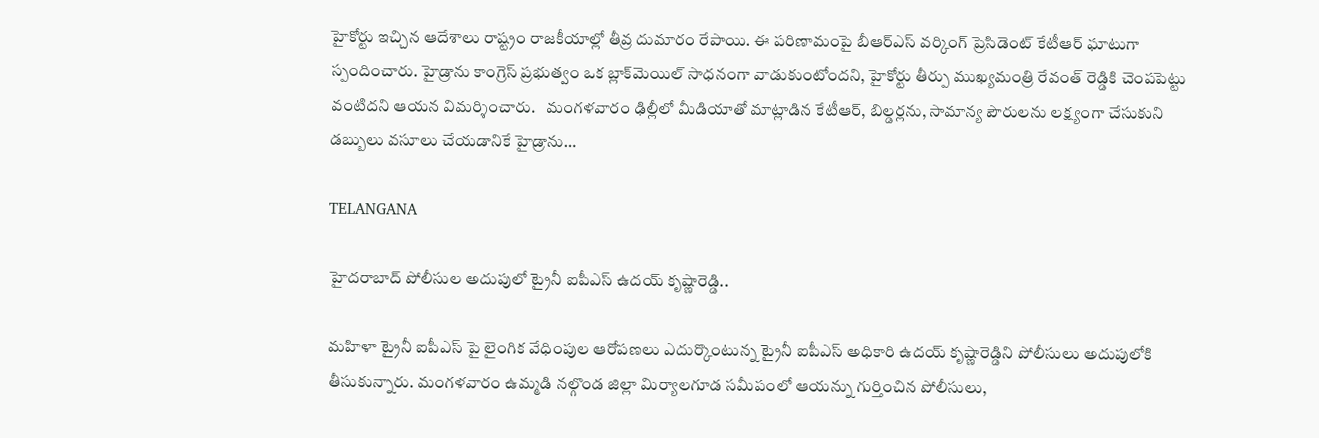హైకోర్టు ఇచ్చిన ఆదేశాలు రాష్ట్రం రాజకీయాల్లో తీవ్ర దుమారం రేపాయి. ఈ పరిణామంపై బీఆర్ఎస్ వర్కింగ్ ప్రెసిడెంట్ కేటీఆర్ ఘాటుగా స్పందించారు. హైడ్రాను కాంగ్రెస్ ప్రభుత్వం ఒక బ్లాక్‌మెయిల్ సాధనంగా వాడుకుంటోందని, హైకోర్టు తీర్పు ముఖ్యమంత్రి రేవంత్ రెడ్డికి చెంపపెట్టు వంటిదని ఆయన విమర్శించారు.   మంగళవారం ఢిల్లీలో మీడియాతో మాట్లాడిన కేటీఆర్, బిల్డర్లను, సామాన్య పౌరులను లక్ష్యంగా చేసుకుని డబ్బులు వసూలు చేయడానికే హైడ్రాను…

TELANGANA

హైదరాబాద్ పోలీసుల అదుపులో ట్రైనీ ఐపీఎస్ ఉదయ్ కృష్ణారెడ్డి..

మహిళా ట్రైనీ ఐపీఎస్ పై లైంగిక వేధింపుల ఆరోపణలు ఎదుర్కొంటున్న ట్రైనీ ఐపీఎస్ అధికారి ఉదయ్ కృష్ణారెడ్డిని పోలీసులు అదుపులోకి తీసుకున్నారు. మంగళవారం ఉమ్మడి నల్గొండ జిల్లా మిర్యాలగూడ సమీపంలో ఆయన్ను గుర్తించిన పోలీసులు,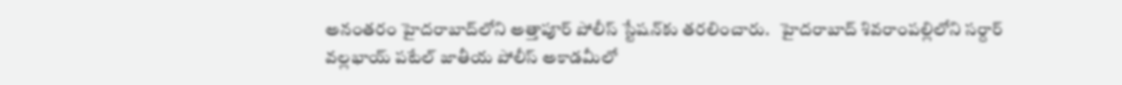అనంతరం హైదరాబాద్‌లోని అత్తాపూర్ పోలీస్ స్టేషన్‌కు తరలించారు.   హైదరాబాద్ శివరాంపల్లిలోని సర్దార్ వల్లభాయ్ పటేల్ జాతీయ పోలీస్ అకాడమీలో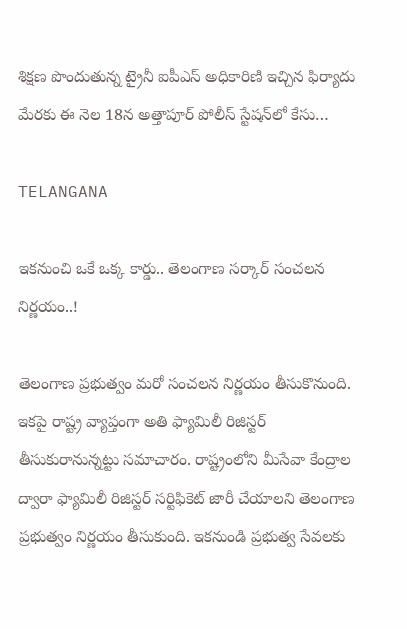శిక్షణ పొందుతున్న ట్రైనీ ఐపీఎస్ అధికారిణి ఇచ్చిన ఫిర్యాదు మేరకు ఈ నెల 18న అత్తాపూర్ పోలీస్ స్టేషన్‌లో కేసు…

TELANGANA

ఇకనుంచి ఒకే ఒక్క కార్డు.. తెలంగాణ సర్కార్ సంచలన నిర్ణయం..!

తెలంగాణ ప్రభుత్వం మరో సంచలన నిర్ణయం తీసుకొనుంది. ఇకపై రాష్ట్ర వ్యాప్తంగా అతి ఫ్యామిలీ రిజిస్టర్ తీసుకురానున్నట్టు సమాచారం. రాష్ట్రంలోని మీసేవా కేంద్రాల ద్వారా ఫ్యామిలీ రిజిస్టర్ సర్టిఫికెట్ జారీ చేయాలని తెలంగాణ ప్రభుత్వం నిర్ణయం తీసుకుంది. ఇకనుండి ప్రభుత్వ సేవలకు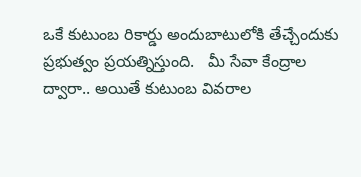ఒకే కుటుంబ రికార్డు అందుబాటులోకి తేచ్చేందుకు ప్రభుత్వం ప్రయత్నిస్తుంది.   మీ సేవా కేంద్రాల ద్వారా.. అయితే కుటుంబ వివరాల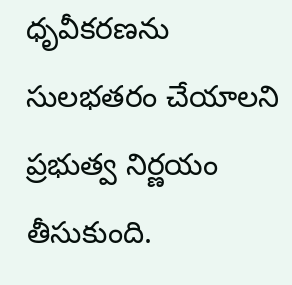ధృవీకరణను సులభతరం చేయాలని ప్రభుత్వ నిర్ణయం తీసుకుంది.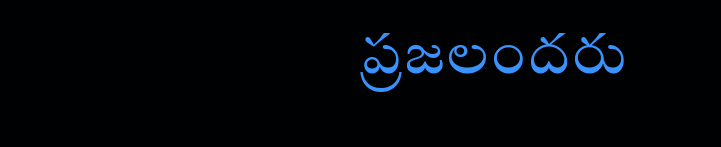ప్రజలందరు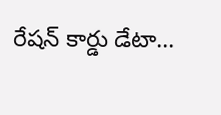రేషన్ కార్డు డేటా…